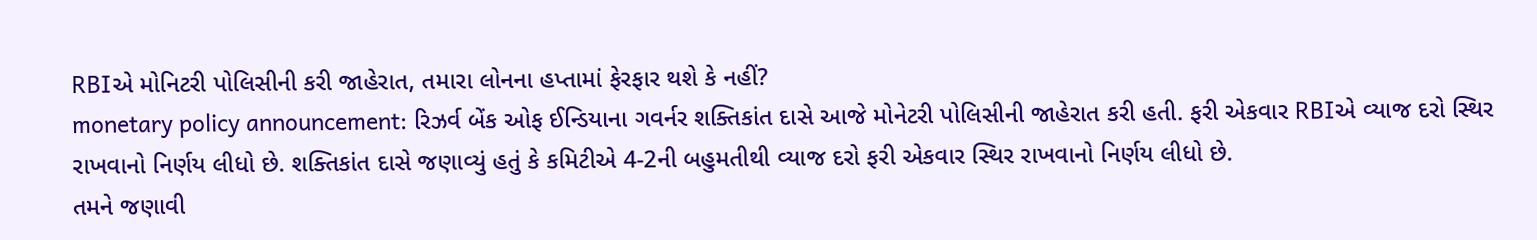RBIએ મોનિટરી પોલિસીની કરી જાહેરાત, તમારા લોનના હપ્તામાં ફેરફાર થશે કે નહીં?
monetary policy announcement: રિઝર્વ બેંક ઓફ ઈન્ડિયાના ગવર્નર શક્તિકાંત દાસે આજે મોનેટરી પોલિસીની જાહેરાત કરી હતી. ફરી એકવાર RBIએ વ્યાજ દરો સ્થિર રાખવાનો નિર્ણય લીધો છે. શક્તિકાંત દાસે જણાવ્યું હતું કે કમિટીએ 4-2ની બહુમતીથી વ્યાજ દરો ફરી એકવાર સ્થિર રાખવાનો નિર્ણય લીધો છે.
તમને જણાવી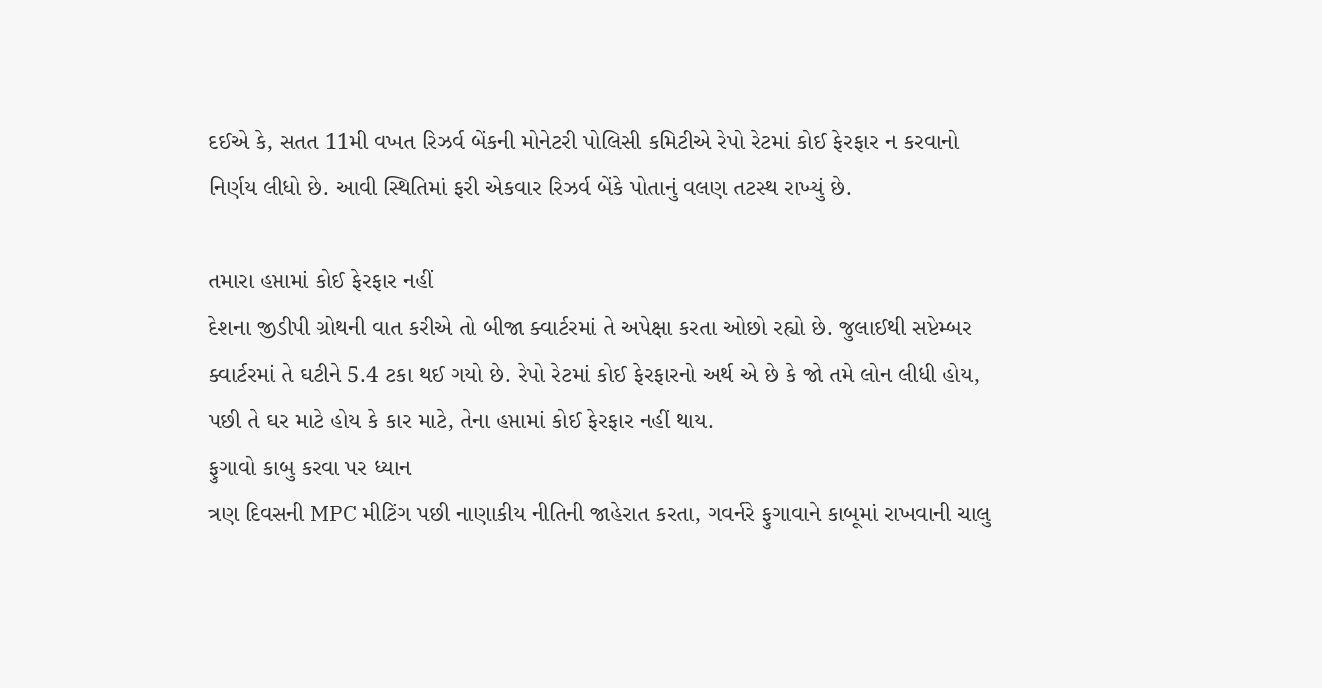દઈએ કે, સતત 11મી વખત રિઝર્વ બેંકની મોનેટરી પોલિસી કમિટીએ રેપો રેટમાં કોઈ ફેરફાર ન કરવાનો નિર્ણય લીધો છે. આવી સ્થિતિમાં ફરી એકવાર રિઝર્વ બેંકે પોતાનું વલણ તટસ્થ રાખ્યું છે.

તમારા હપ્તામાં કોઈ ફેરફાર નહીં
દેશના જીડીપી ગ્રોથની વાત કરીએ તો બીજા ક્વાર્ટરમાં તે અપેક્ષા કરતા ઓછો રહ્યો છે. જુલાઈથી સપ્ટેમ્બર ક્વાર્ટરમાં તે ઘટીને 5.4 ટકા થઈ ગયો છે. રેપો રેટમાં કોઈ ફેરફારનો અર્થ એ છે કે જો તમે લોન લીધી હોય, પછી તે ઘર માટે હોય કે કાર માટે, તેના હપ્તામાં કોઈ ફેરફાર નહીં થાય.
ફુગાવો કાબુ કરવા પર ધ્યાન
ત્રણ દિવસની MPC મીટિંગ પછી નાણાકીય નીતિની જાહેરાત કરતા, ગવર્નરે ફુગાવાને કાબૂમાં રાખવાની ચાલુ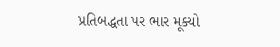પ્રતિબદ્ધતા પર ભાર મૂક્યો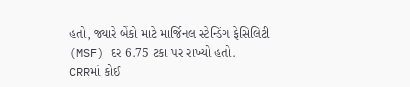હતો, જ્યારે બેંકો માટે માર્જિનલ સ્ટેન્ડિંગ ફેસિલિટી (MSF) દર 6.75 ટકા પર રાખ્યો હતો.
CRRમાં કોઈ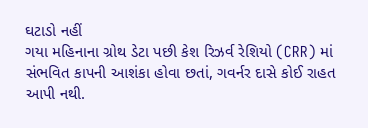ઘટાડો નહીં
ગયા મહિનાના ગ્રોથ ડેટા પછી કેશ રિઝર્વ રેશિયો (CRR) માં સંભવિત કાપની આશંકા હોવા છતાં, ગવર્નર દાસે કોઈ રાહત આપી નથી.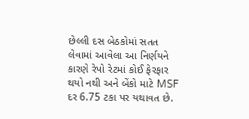છેલ્લી દસ બેઠકોમાં સતત લેવામાં આવેલા આ નિર્ણયને કારણે રેપો રેટમાં કોઈ ફેરફાર થયો નથી અને બેંકો માટે MSF દર 6.75 ટકા પર યથાવત છે.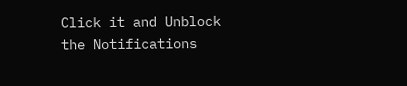Click it and Unblock the Notifications